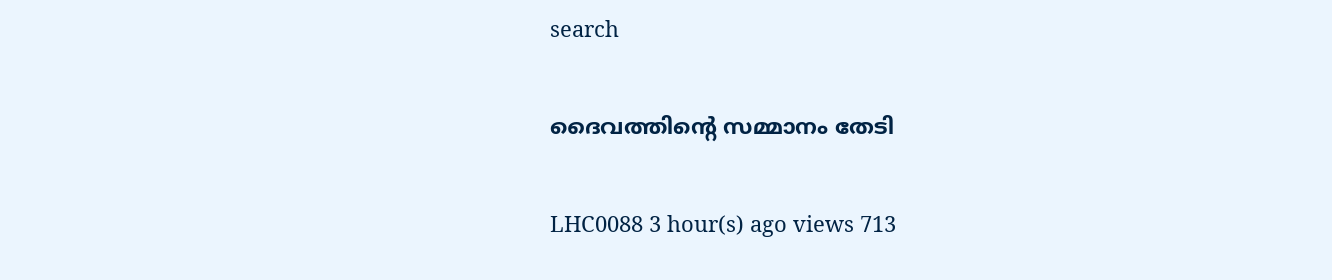search

ദൈവത്തിന്റെ സമ്മാനം തേടി

LHC0088 3 hour(s) ago views 713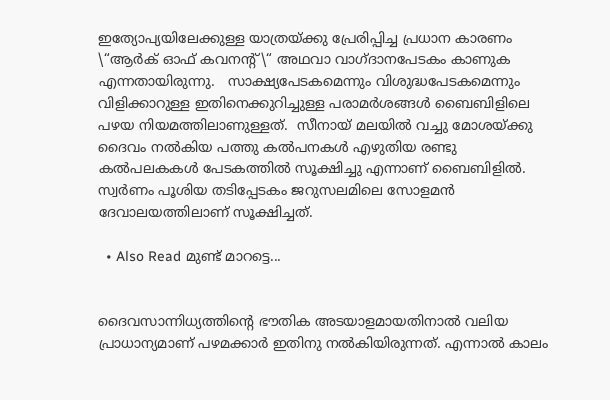ഇത്യോപ്യയിലേക്കുള്ള യാത്രയ്ക്കു പ്രേരിപ്പിച്ച പ്രധാന കാരണം  \“ആർക് ഓഫ് കവനന്റ്\“ അഥവാ വാഗ്ദാനപേടകം കാണുക എന്നതായിരുന്നു.   സാക്ഷ്യപേടകമെന്നും വിശുദ്ധപേടകമെന്നും വിളിക്കാറുള്ള ഇതിനെക്കുറിച്ചുള്ള പരാമർശങ്ങൾ ബൈബിളിലെ പഴയ നിയമത്തിലാണുള്ളത്.  സീനായ് മലയിൽ വച്ചു മോശയ്ക്കു ദൈവം നൽകിയ പത്തു കൽപനകൾ എഴുതിയ രണ്ടു കൽപലകകൾ പേടകത്തിൽ സൂക്ഷിച്ചു എന്നാണ് ബൈബിളിൽ. സ്വർണം പൂശിയ തടിപ്പേടകം ജറുസലമിലെ സോളമൻ ദേവാലയത്തിലാണ് സൂക്ഷിച്ചത്.

  • Also Read മുണ്ട് മാറട്ടെ...


ദൈവസാന്നിധ്യത്തിന്റെ ഭൗതിക അടയാളമായതിനാൽ വലിയ പ്രാധാന്യമാണ് പഴമക്കാർ ഇതിനു നൽകിയിരുന്നത്. എന്നാൽ കാലം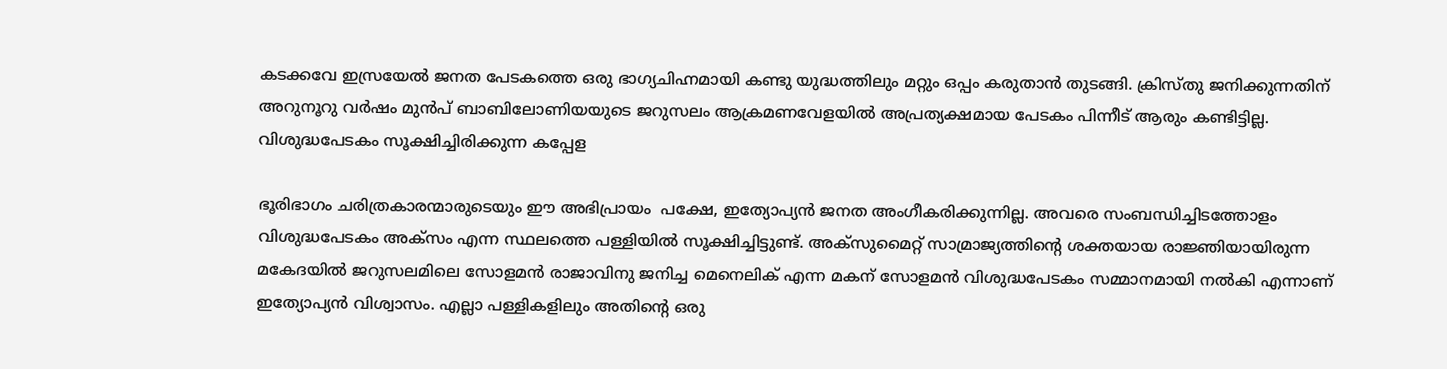കടക്കവേ ഇസ്രയേൽ ജനത പേടകത്തെ ഒരു ഭാഗ്യചിഹ്നമായി കണ്ടു യുദ്ധത്തിലും മറ്റും ഒപ്പം കരുതാൻ തുടങ്ങി. ക്രിസ്തു ജനിക്കുന്നതിന് അറുനൂറു വർഷം മുൻപ് ബാബിലോണിയയുടെ ജറുസലം ആക്രമണവേളയിൽ അപ്രത്യക്ഷമായ പേടകം പിന്നീട് ആരും കണ്ടിട്ടില്ല.   വിശുദ്ധപേടകം സൂക്ഷിച്ചിരിക്കുന്ന കപ്പേള

ഭൂരിഭാഗം ചരിത്രകാരന്മാരുടെയും ഈ അഭിപ്രായം  പക്ഷേ, ഇത്യോപ്യൻ ജനത അംഗീകരിക്കുന്നില്ല. അവരെ സംബന്ധിച്ചിടത്തോളം വിശുദ്ധപേടകം അക്സം എന്ന സ്ഥലത്തെ പള്ളിയിൽ സൂക്ഷിച്ചിട്ടുണ്ട്. അക്സുമൈറ്റ് സാമ്രാജ്യത്തിന്റെ ശക്തയായ രാജ്ഞിയായിരുന്ന മകേദയിൽ ജറുസലമിലെ സോളമൻ രാജാവിനു ജനിച്ച മെനെലിക് എന്ന മകന് സോളമൻ വിശുദ്ധപേടകം സമ്മാനമായി നൽകി എന്നാണ് ഇത്യോപ്യൻ വിശ്വാസം. എല്ലാ പള്ളികളിലും അതിന്റെ ഒരു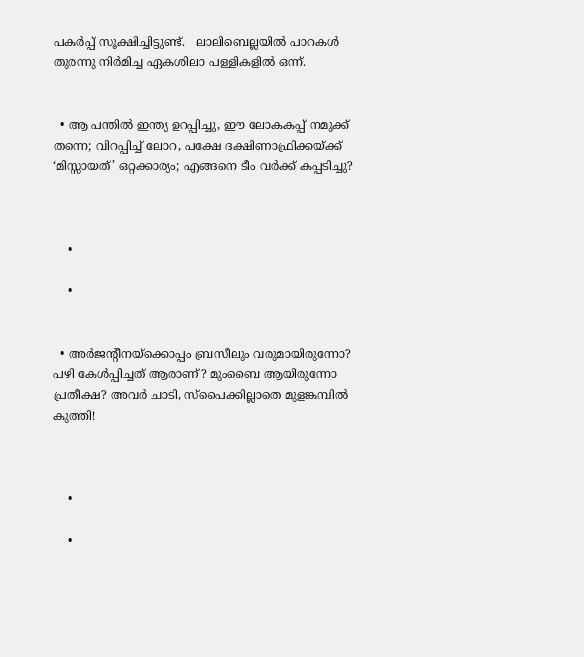പകർപ്പ് സൂക്ഷിച്ചിട്ടുണ്ട്.   ലാലിബെല്ലയിൽ പാറകൾ തുരന്നു നിർമിച്ച ഏകശിലാ പള്ളികളിൽ ഒന്ന്.


  • ആ പന്തിൽ ഇന്ത്യ ഉറപ്പിച്ചു, ഈ ലോകകപ്പ് നമുക്ക് തന്നെ; വിറപ്പിച്ച് ലോറ, പക്ഷേ ദക്ഷിണാഫ്രിക്കയ്ക്ക് ‘മിസ്സായത്’ ഒറ്റക്കാര്യം; എങ്ങനെ ടീം വർക്ക് കപ്പടിച്ചു?



    •

    •


  • അർജന്റീനയ്ക്കൊപ്പം ബ്രസീലും വരുമായിരുന്നോ? പഴി കേൾപ്പിച്ചത് ആരാണ്? മുംബൈ ആയിരുന്നോ പ്രതീക്ഷ? അവർ ചാടി, സ്പൈക്കില്ലാതെ മുളങ്കമ്പിൽ കുത്തി!



    •

    •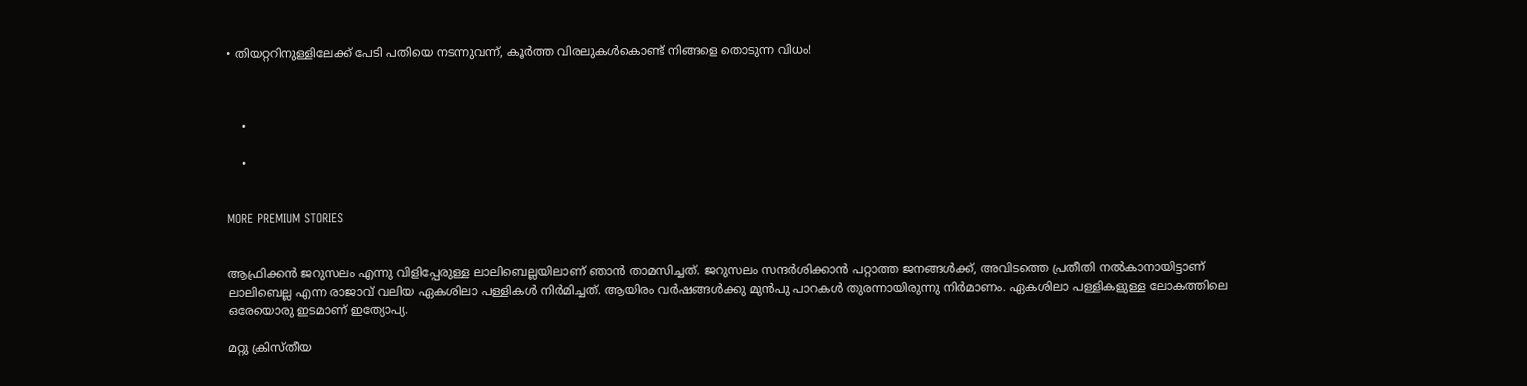• തിയറ്ററിനുള്ളിലേക്ക് പേടി പതിയെ നടന്നുവന്ന്, കൂർത്ത വിരലുകൾകൊണ്ട് നിങ്ങളെ തൊടുന്ന വിധം!



    •

    •


MORE PREMIUM STORIES


ആഫ്രിക്കൻ ജറുസലം എന്നു വിളിപ്പേരുള്ള ലാലിബെല്ലയിലാണ് ഞാൻ താമസിച്ചത്. ജറുസലം സന്ദർശിക്കാൻ പറ്റാത്ത ജനങ്ങൾക്ക്, അവിടത്തെ പ്രതീതി നൽകാനായിട്ടാണ് ലാലിബെല്ല എന്ന രാജാവ് വലിയ ഏകശിലാ പള്ളികൾ നിർമിച്ചത്. ആയിരം വർഷങ്ങൾക്കു മുൻപു പാറകൾ തുരന്നായിരുന്നു നിർമാണം. ഏകശിലാ പള്ളികളുള്ള ലോകത്തിലെ  ഒരേയൊരു ഇടമാണ് ഇത്യോപ്യ.

മറ്റു ക്രിസ്തീയ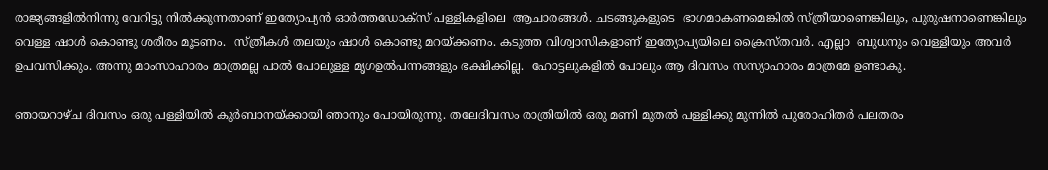രാജ്യങ്ങളിൽനിന്നു വേറിട്ടു നിൽക്കുന്നതാണ് ഇത്യോപ്യൻ ഓർത്തഡോക്സ് പള്ളികളിലെ  ആചാരങ്ങൾ. ചടങ്ങുകളുടെ  ഭാഗമാകണമെങ്കിൽ സ്ത്രീയാണെങ്കിലും, പുരുഷനാണെങ്കിലും വെള്ള ഷാൾ കൊണ്ടു ശരീരം മൂടണം.  സ്ത്രീകൾ തലയും ഷാൾ കൊണ്ടു മറയ്ക്കണം. കടുത്ത വിശ്വാസികളാണ് ഇത്യോപ്യയിലെ ക്രൈസ്തവർ. എല്ലാ  ബുധനും വെള്ളിയും അവർ ഉപവസിക്കും. അന്നു മാംസാഹാരം മാത്രമല്ല പാൽ പോലുള്ള മൃഗഉൽപന്നങ്ങളും ഭക്ഷിക്കില്ല.  ഹോട്ടലുകളിൽ പോലും ആ ദിവസം സസ്യാഹാരം മാത്രമേ ഉണ്ടാകു.

ഞായറാഴ്ച ദിവസം ഒരു പള്ളിയിൽ കുർബാനയ്ക്കായി ഞാനും പോയിരുന്നു. തലേദിവസം രാത്രിയിൽ ഒരു മണി മുതൽ പള്ളിക്കു മുന്നിൽ പുരോഹിതർ പലതരം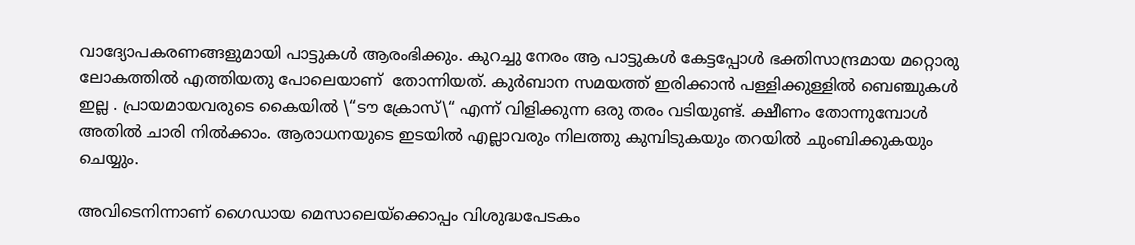വാദ്യോപകരണങ്ങളുമായി പാട്ടുകൾ ആരംഭിക്കും. കുറച്ചു നേരം ആ പാട്ടുകൾ കേട്ടപ്പോൾ ഭക്തിസാന്ദ്രമായ മറ്റൊരു ലോകത്തിൽ എത്തിയതു പോലെയാണ്  തോന്നിയത്. കുർബാന സമയത്ത് ഇരിക്കാൻ പള്ളിക്കുള്ളിൽ ബെഞ്ചുകൾ ഇല്ല . പ്രായമായവരുടെ കൈയിൽ \“ടൗ ക്രോസ്\“ എന്ന് വിളിക്കുന്ന ഒരു തരം വടിയുണ്ട്. ക്ഷീണം തോന്നുമ്പോൾ അതിൽ ചാരി നിൽക്കാം. ആരാധനയുടെ ഇടയിൽ എല്ലാവരും നിലത്തു കുമ്പിടുകയും തറയിൽ ചുംബിക്കുകയും ചെയ്യും.

അവിടെനിന്നാണ് ഗൈഡായ മെസാലെയ്ക്കൊപ്പം വിശുദ്ധപേടകം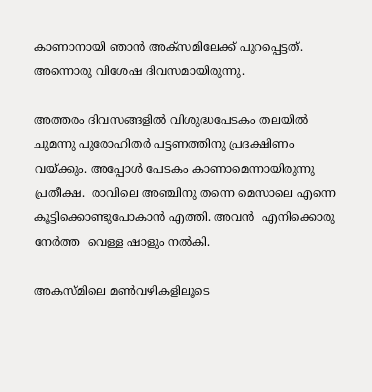കാണാനായി ഞാൻ അക്സമിലേക്ക് പുറപ്പെട്ടത്. അന്നൊരു വിശേഷ ദിവസമായിരുന്നു.

അത്തരം ദിവസങ്ങളിൽ വിശുദ്ധപേടകം തലയിൽ ചുമന്നു പുരോഹിതർ പട്ടണത്തിനു പ്രദക്ഷിണം വയ്ക്കും. അപ്പോൾ പേടകം കാണാമെന്നായിരുന്നു പ്രതീക്ഷ.  രാവിലെ അഞ്ചിനു തന്നെ മെസാലെ എന്നെ കൂട്ടിക്കൊണ്ടുപോകാൻ എത്തി. അവൻ  എനിക്കൊരു നേർത്ത  വെള്ള ഷാളും നൽകി.

അകസ്മിലെ മൺവഴികളിലൂടെ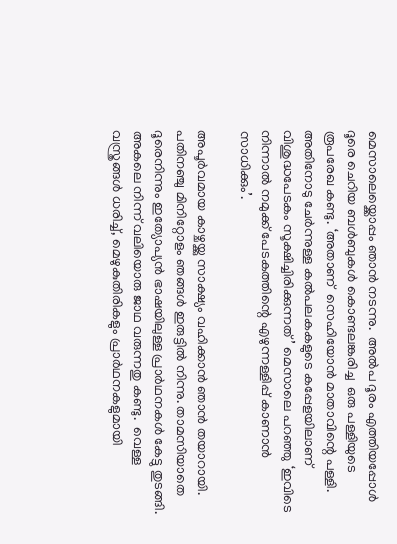മെസാലെയ്ക്കൊപ്പം ഞാൻ നടന്നു.  അൽപ ദൂരം എത്തിയപ്പോൾ ദൂരെ ചെറിയ ബൾബുകൾ കൊണ്ടലങ്കരിച്ച  ഒരു പള്ളിയുടെ രൂപരേഖ കണ്ടു. ‘അതാണ്  സെഹിയോൻ മാതാവിന്റെ പള്ളി. അതിനോടു ചേർന്നുള്ള കൽപലകകളുടെ കപ്പേളയിലാണ് വിശുദ്ധപേടകം സൂക്ഷിച്ചിരിക്കുന്നത്’ മെസാലെ പറഞ്ഞു ‘ഇവിടെ നിന്നാൽ നമുക്ക് പേടകത്തിന്റെ എഴുന്നള്ളിപ്പ് കാണാൻ സാധിക്കും’.

അപൂർവമായ കാഴ്ചയ്ക്കു സാക്ഷ്യം വഹിക്കാൻ ഞാൻ തയാറായി. പതിനഞ്ചു മിനിറ്റോളം ഞങ്ങൾ ഇരുട്ടിൽ നിന്നു. താമസിയാതെ ദൂരെനിന്നും ഇത്യോപ്യൻ ഭാഷയിലുള്ള പ്രാർഥനകൾ കേട്ടു തുടങ്ങി. അകലെ നിന്ന് വലിയൊരു ജാഥ വരുന്നതു കണ്ടു.  വെള്ള വസ്ത്രങ്ങൾ ധരിച്ച്, മെഴുകുതിരികളും പ്രാർഥനകളുമായി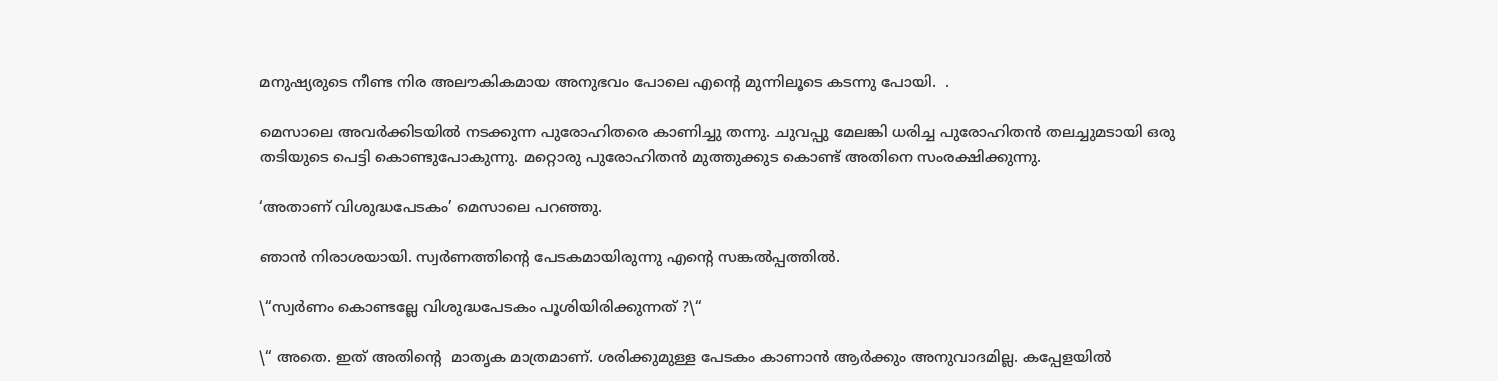മനുഷ്യരുടെ നീണ്ട നിര അലൗകികമായ അനുഭവം പോലെ എന്റെ മുന്നിലൂടെ കടന്നു പോയി.  .

മെസാലെ അവർക്കിടയിൽ നടക്കുന്ന പുരോഹിതരെ കാണിച്ചു തന്നു. ചുവപ്പു മേലങ്കി ധരിച്ച പുരോഹിതൻ തലച്ചുമടായി ഒരു തടിയുടെ പെട്ടി കൊണ്ടുപോകുന്നു. മറ്റൊരു പുരോഹിതൻ മുത്തുക്കുട കൊണ്ട് അതിനെ സംരക്ഷിക്കുന്നു.

‘അതാണ് വിശുദ്ധപേടകം’ മെസാലെ പറഞ്ഞു.

ഞാൻ നിരാശയായി. സ്വർണത്തിന്റെ പേടകമായിരുന്നു എന്റെ സങ്കൽപ്പത്തിൽ.

\“സ്വർണം കൊണ്ടല്ലേ വിശുദ്ധപേടകം പൂശിയിരിക്കുന്നത് ?\“

\“ അതെ. ഇത് അതിന്റെ  മാതൃക മാത്രമാണ്. ശരിക്കുമുള്ള പേടകം കാണാൻ ആർക്കും അനുവാദമില്ല. കപ്പേളയിൽ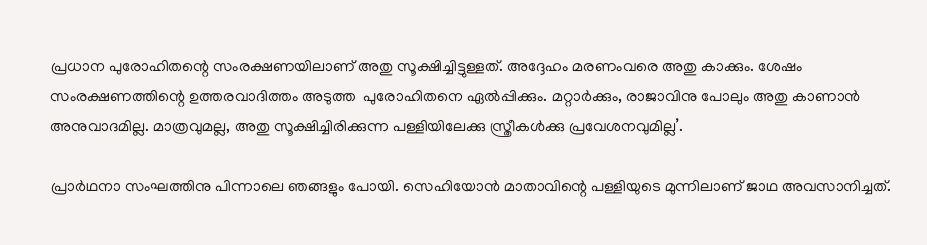പ്രധാന പുരോഹിതന്റെ സംരക്ഷണയിലാണ് അതു സൂക്ഷിച്ചിട്ടുള്ളത്. അദ്ദേഹം മരണംവരെ അതു കാക്കും. ശേഷം സംരക്ഷണത്തിന്റെ ഉത്തരവാദിത്തം അടുത്ത  പുരോഹിതനെ ഏൽപ്പിക്കും. മറ്റാർക്കും, രാജാവിനു പോലും അതു കാണാൻ അനുവാദമില്ല. മാത്രവുമല്ല, അതു സൂക്ഷിച്ചിരിക്കുന്ന പള്ളിയിലേക്കു സ്ത്രീകൾക്കു പ്രവേശനവുമില്ല’.

പ്രാർഥനാ സംഘത്തിനു പിന്നാലെ ഞങ്ങളും പോയി. സെഹിയോൻ മാതാവിന്റെ പള്ളിയുടെ മുന്നിലാണ് ജാഥ അവസാനിച്ചത്.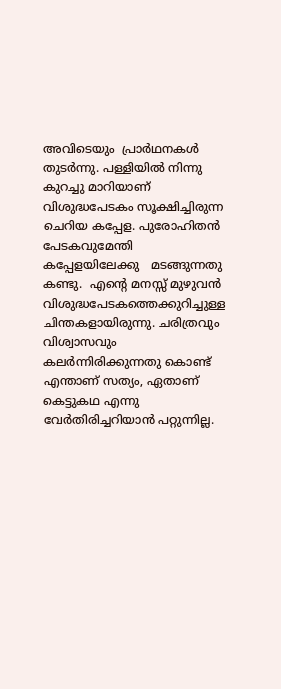അവിടെയും  പ്രാർഥനകൾ തുടർന്നു. പള്ളിയിൽ നിന്നു കുറച്ചു മാറിയാണ് വിശുദ്ധപേടകം സൂക്ഷിച്ചിരുന്ന  ചെറിയ കപ്പേള. പുരോഹിതൻ പേടകവുമേന്തി കപ്പേളയിലേക്കു   മടങ്ങുന്നതു കണ്ടു.  എന്റെ മനസ്സ് മുഴുവൻ വിശുദ്ധപേടകത്തെക്കുറിച്ചുള്ള ചിന്തകളായിരുന്നു. ചരിത്രവും വിശ്വാസവും കലർന്നിരിക്കുന്നതു കൊണ്ട്  എന്താണ് സത്യം, ഏതാണ് കെട്ടുകഥ എന്നു വേർതിരിച്ചറിയാൻ പറ്റുന്നില്ല.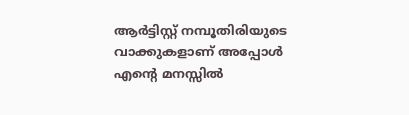ആർട്ടിസ്റ്റ് നമ്പൂതിരിയുടെ വാക്കുകളാണ് അപ്പോൾ എന്റെ മനസ്സിൽ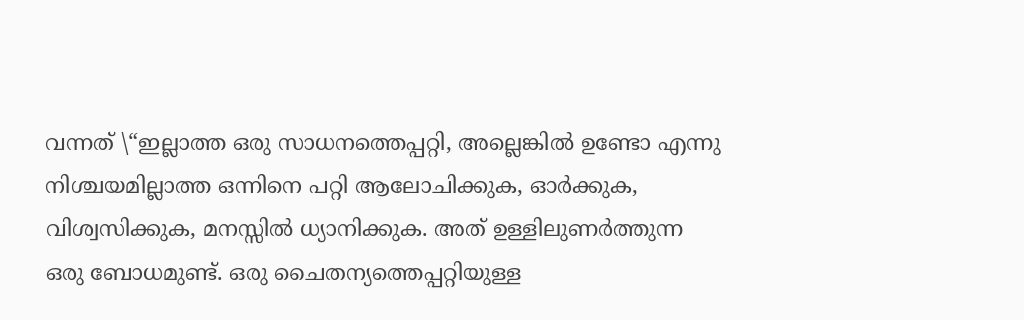വന്നത് \“ഇല്ലാത്ത ഒരു സാധനത്തെപ്പറ്റി, അല്ലെങ്കിൽ ഉണ്ടോ എന്നു നിശ്ചയമില്ലാത്ത ഒന്നിനെ പറ്റി ആലോചിക്കുക, ഓർക്കുക, വിശ്വസിക്കുക, മനസ്സിൽ ധ്യാനിക്കുക. അത് ഉള്ളിലുണർത്തുന്ന ഒരു ബോധമുണ്ട്. ഒരു ചൈതന്യത്തെപ്പറ്റിയുള്ള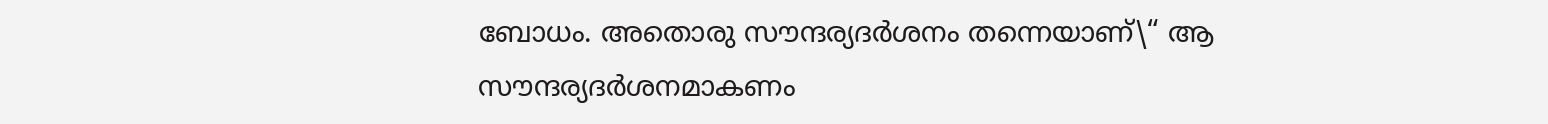ബോധം. അതൊരു സൗന്ദര്യദർശനം തന്നെയാണ്\“ ആ സൗന്ദര്യദർശനമാകണം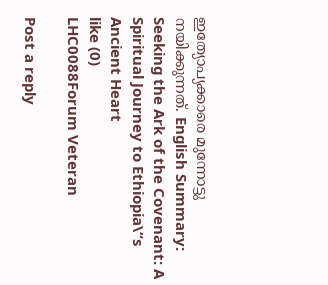ഇത്യോപ്യക്കാരെ മുന്നോട്ടു നയിക്കുന്നത്. English Summary:
Seeking the Ark of the Covenant: A Spiritual Journey to Ethiopia\“s Ancient Heart
like (0)
LHC0088Forum Veteran

Post a reply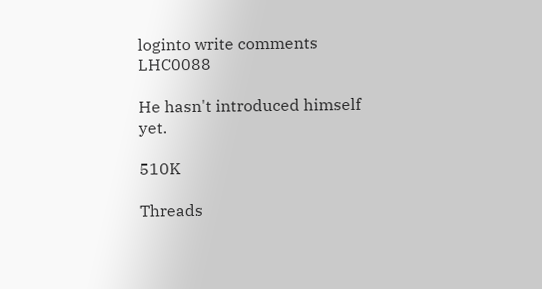loginto write comments
LHC0088

He hasn't introduced himself yet.

510K

Threads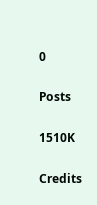0

Posts

1510K

Credits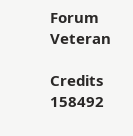Forum Veteran

Credits
158492